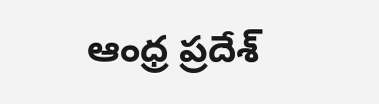ఆంధ్ర ప్రదేశ్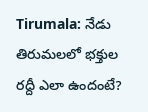Tirumala: నేడు తిరుమలలో భక్తుల రద్దీ ఎలా ఉందంటే?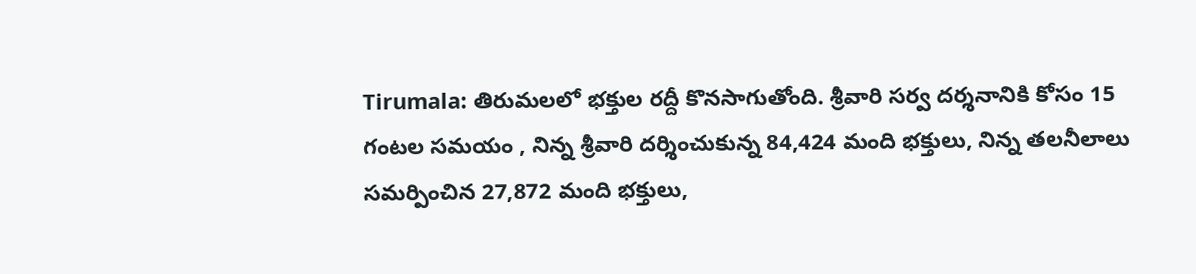Tirumala: తిరుమలలో భక్తుల రద్దీ కొనసాగుతోంది. శ్రీవారి సర్వ దర్శనానికి కోసం 15 గంటల సమయం , నిన్న శ్రీవారి దర్శించుకున్న 84,424 మంది భక్తులు, నిన్న తలనీలాలు సమర్పించిన 27,872 మంది భక్తులు,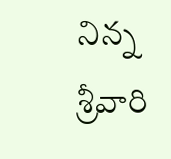నిన్న శ్రీవారి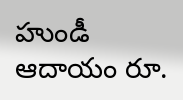హుండీ ఆదాయం రూ.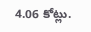4.06 కోట్లు.